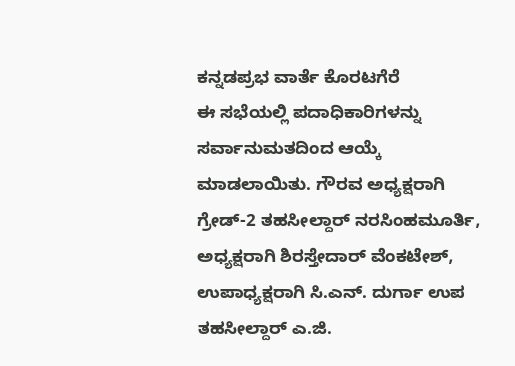ಕನ್ನಡಪ್ರಭ ವಾರ್ತೆ ಕೊರಟಗೆರೆ
ಈ ಸಭೆಯಲ್ಲಿ ಪದಾಧಿಕಾರಿಗಳನ್ನು ಸರ್ವಾನುಮತದಿಂದ ಆಯ್ಕೆ ಮಾಡಲಾಯಿತು. ಗೌರವ ಅಧ್ಯಕ್ಷರಾಗಿ ಗ್ರೇಡ್-2 ತಹಸೀಲ್ದಾರ್ ನರಸಿಂಹಮೂರ್ತಿ, ಅಧ್ಯಕ್ಷರಾಗಿ ಶಿರಸ್ತೇದಾರ್ ವೆಂಕಟೇಶ್, ಉಪಾಧ್ಯಕ್ಷರಾಗಿ ಸಿ.ಎನ್. ದುರ್ಗಾ ಉಪ ತಹಸೀಲ್ದಾರ್ ಎ.ಜಿ.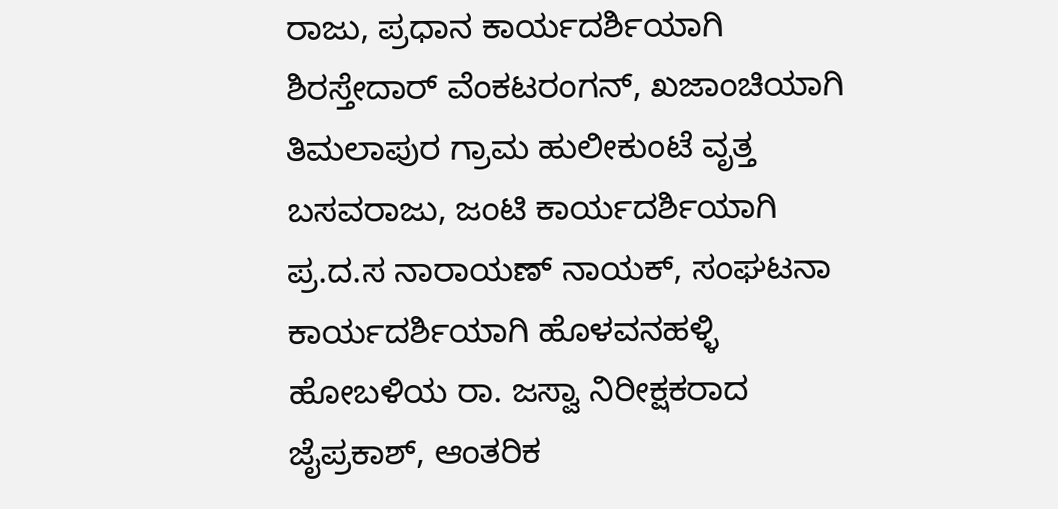ರಾಜು, ಪ್ರಧಾನ ಕಾರ್ಯದರ್ಶಿಯಾಗಿ ಶಿರಸ್ತೇದಾರ್ ವೆಂಕಟರಂಗನ್, ಖಜಾಂಚಿಯಾಗಿ ತಿಮಲಾಪುರ ಗ್ರಾಮ ಹುಲೀಕುಂಟೆ ವೃತ್ತ ಬಸವರಾಜು, ಜಂಟಿ ಕಾರ್ಯದರ್ಶಿಯಾಗಿ ಪ್ರ.ದ.ಸ ನಾರಾಯಣ್ ನಾಯಕ್, ಸಂಘಟನಾ ಕಾರ್ಯದರ್ಶಿಯಾಗಿ ಹೊಳವನಹಳ್ಳಿ ಹೋಬಳಿಯ ರಾ. ಜಸ್ವಾ ನಿರೀಕ್ಷಕರಾದ ಜೈಪ್ರಕಾಶ್, ಆಂತರಿಕ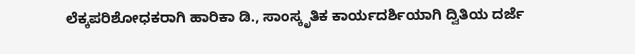ಲೆಕ್ಕಪರಿಶೋಧಕರಾಗಿ ಹಾರಿಕಾ ಡಿ., ಸಾಂಸ್ಕೃತಿಕ ಕಾರ್ಯದರ್ಶಿಯಾಗಿ ದ್ವಿತಿಯ ದರ್ಜೆ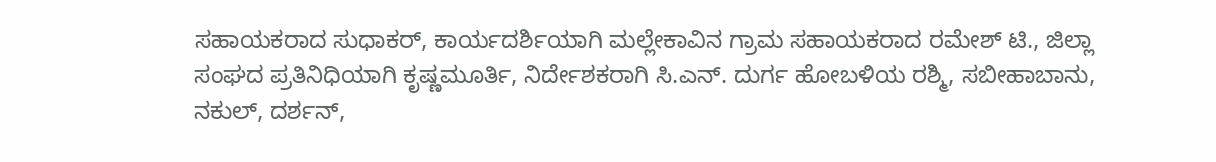ಸಹಾಯಕರಾದ ಸುಧಾಕರ್, ಕಾರ್ಯದರ್ಶಿಯಾಗಿ ಮಲ್ಲೇಕಾವಿನ ಗ್ರಾಮ ಸಹಾಯಕರಾದ ರಮೇಶ್ ಟಿ., ಜಿಲ್ಲಾ ಸಂಘದ ಪ್ರತಿನಿಧಿಯಾಗಿ ಕೃಷ್ಣಮೂರ್ತಿ, ನಿರ್ದೇಶಕರಾಗಿ ಸಿ.ಎನ್. ದುರ್ಗ ಹೋಬಳಿಯ ರಶ್ಮಿ, ಸಬೀಹಾಬಾನು, ನಕುಲ್, ದರ್ಶನ್,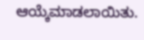ಆಯ್ಕೆಮಾಡಲಾಯಿತು.